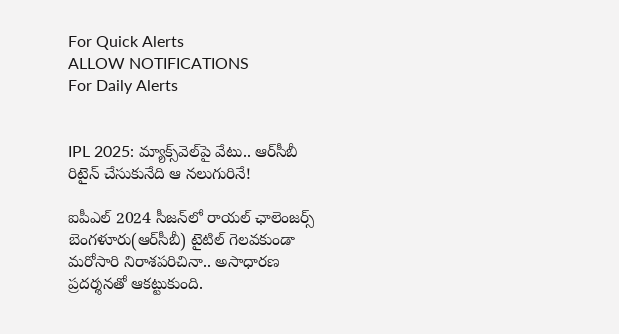For Quick Alerts
ALLOW NOTIFICATIONS
For Daily Alerts


IPL 2025: మ్యాక్స్‌వెల్‌పై వేటు.. ఆర్‌సీబీ రిటైన్ చేసుకునేది ఆ నలుగురినే!

ఐపీఎల్ 2024 సీజన్‌లో రాయల్ ఛాలెంజర్స్ బెంగళూరు(ఆర్‌సీబీ) టైటిల్ గెలవకుండా మరోసారి నిరాశపరిచినా.. అసాధారణ ప్రదర్శనతో ఆకట్టుకుంది.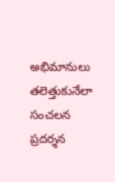అభిమానులు తలెత్తుకునేలా సంచలన ప్రదర్శన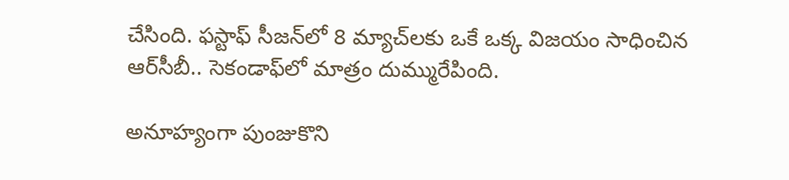చేసింది. ఫస్టాఫ్ సీజన్‌లో 8 మ్యాచ్‌లకు ఒకే ఒక్క విజయం సాధించిన ఆర్‌సీబీ.. సెకండాఫ్‌లో మాత్రం దుమ్మురేపింది.

అనూహ్యంగా పుంజుకొని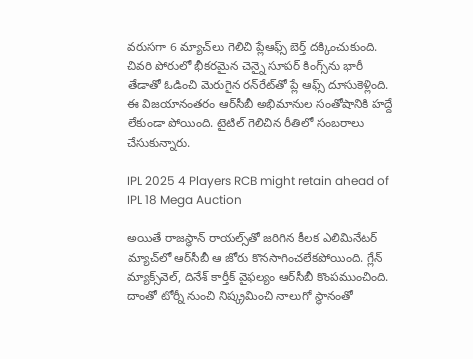వరుసగా 6 మ్యాచ్‌లు గెలిచి ప్లేఆఫ్స్ బెర్త్ దక్కించుకుంది. చివరి పోరులో భీకరమైన చెన్నై సూపర్ కింగ్స్‌ను భారీ తేడాతో ఓడించి మెరుగైన రన్‌రేట్‌తో ప్లే ఆఫ్స్ దూసుకెళ్లింది. ఈ విజయానంతరం ఆర్‌సీబీ అభిమానుల సంతోషానికి హద్దే లేకుండా పోయింది. టైటిల్ గెలిచిన రీతిలో సంబరాలు చేసుకున్నారు.

IPL 2025 4 Players RCB might retain ahead of IPL 18 Mega Auction

అయితే రాజస్థాన్ రాయల్స్‌తో జరిగిన కీలక ఎలిమినేటర్ మ్యాచ్‌లో ఆర్‌సీబీ ఆ జోరు కొనసాగించలేకపోయింది. గ్లేన్ మ్యాక్స్‌వెల్, దినేశ్ కార్తీక్ వైఫల్యం ఆర్‌సీబీ కొంపముంచింది. దాంతో టోర్నీ నుంచి నిష్క్రమించి నాలుగో స్థానంతో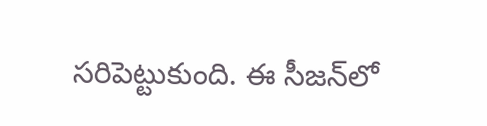సరిపెట్టుకుంది. ఈ సీజన్‌లో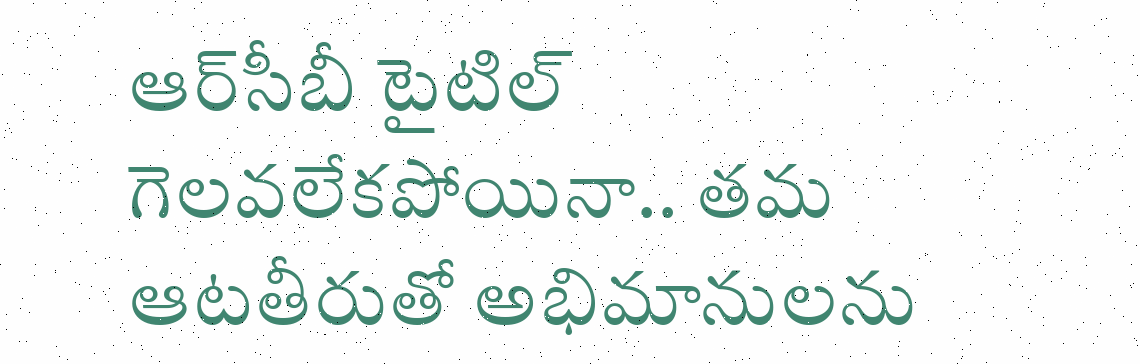ఆర్‌సీబీ టైటిల్ గెలవలేకపోయినా.. తమ ఆటతీరుతో అభిమానులను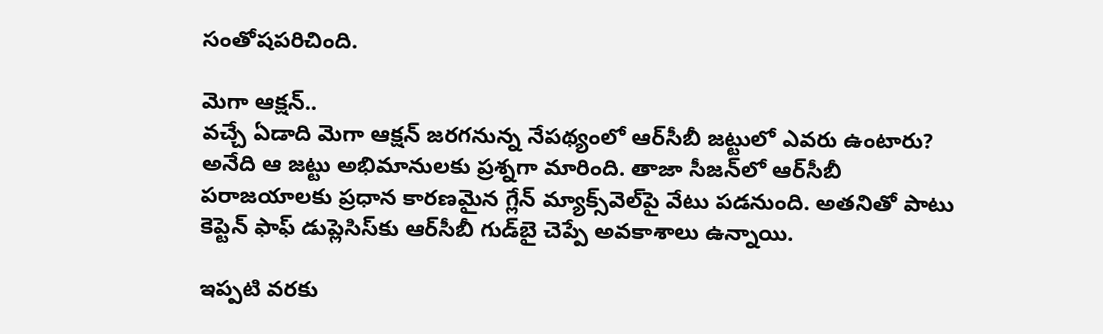సంతోషపరిచింది.

మెగా ఆక్షన్..
వచ్చే ఏడాది మెగా ఆక్షన్ జరగనున్న నేపథ్యంలో ఆర్‌సీబీ జట్టులో ఎవరు ఉంటారు? అనేది ఆ జట్టు అభిమానులకు ప్రశ్నగా మారింది. తాజా సీజన్‌లో ఆర్‌సీబీ పరాజయాలకు ప్రధాన కారణమైన గ్లేన్ మ్యాక్స్‌వెల్‌పై వేటు పడనుంది. అతనితో పాటు కెప్టెన్ ఫాఫ్ డుప్లెసిస్‌కు ఆర్‌సీబీ గుడ్‌బై చెప్పే అవకాశాలు ఉన్నాయి.

ఇప్పటి వరకు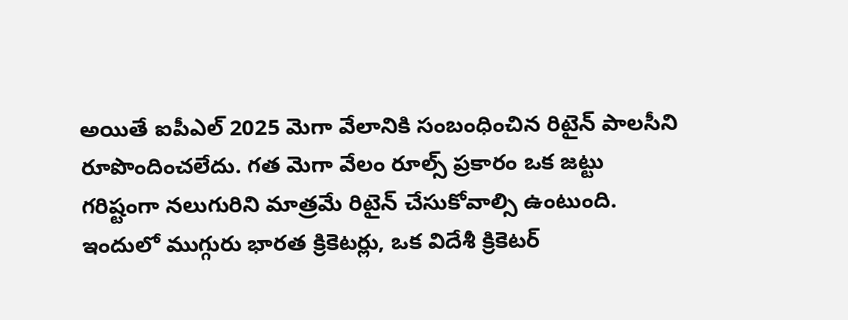అయితే ఐపీఎల్ 2025 మెగా వేలానికి సంబంధించిన రిటైన్ పాలసీని రూపొందించలేదు. గత మెగా వేలం రూల్స్ ప్రకారం ఒక జట్టు గరిష్టంగా నలుగురిని మాత్రమే రిటైన్ చేసుకోవాల్సి ఉంటుంది. ఇందులో ముగ్గురు భారత క్రికెటర్లు, ఒక విదేశీ క్రికెటర్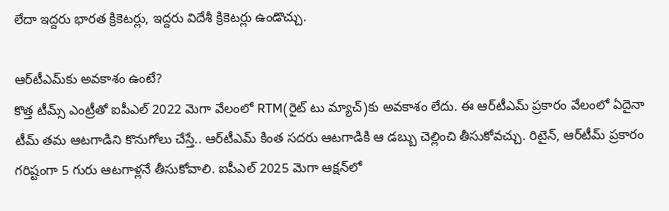లేదా ఇద్దరు భారత క్రికెటర్లు, ఇద్దరు విదేశీ క్రికెటర్లు ఉండొచ్చు.

ఆర్‌టీఎమ్‌కు అవకాశం ఉంటే?
కొత్త టీమ్స్ ఎంట్రీతో ఐపీఎల్ 2022 మెగా వేలంలో RTM(రైట్‌ టు మ్యాచ్)కు అవకాశం లేదు. ఈ ఆర్‌టీఎమ్ ప్రకారం వేలంలో ఏదైనా టీమ్ తమ ఆటగాడిని కొనుగోలు చేస్తే.. ఆర్‌టీఎమ్ కింత సదరు ఆటగాడికి ఆ డబ్బు చెల్లించి తీసుకోవచ్చు. రిటైన్, ఆర్‌టీమ్ ప్రకారం గరిష్టంగా 5 గురు ఆటగాళ్లనే తీసుకోవాలి. ఐపీఎల్ 2025 మెగా ఆక్షన్‌లో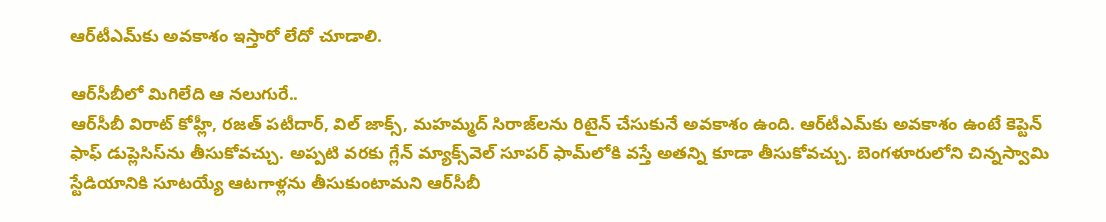ఆర్‌టీఎమ్‌కు అవకాశం ఇస్తారో లేదో చూడాలి.

ఆర్‌సీబీలో మిగిలేది ఆ నలుగురే..
ఆర్‌సీబీ విరాట్ కోహ్లీ, రజత్ పటీదార్, విల్ జాక్స్, మహమ్మద్‌ సిరాజ్‌లను రిటైన్ చేసుకునే అవకాశం ఉంది. ఆర్‌టీఎమ్‌కు అవకాశం ఉంటే కెప్టెన్ ఫాఫ్ డుప్లెసిస్‌ను తీసుకోవచ్చు. అప్పటి వరకు గ్లేన్ మ్యాక్స్‌వెల్ సూపర్ ఫామ్‌లోకి వస్తే అతన్ని కూడా తీసుకోవచ్చు. బెంగళూరులోని చిన్నస్వామి స్టేడియానికి సూటయ్యే ఆటగాళ్లను తీసుకుంటామని ఆర్‌సీబీ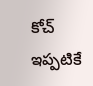కోచ్ ఇప్పటికే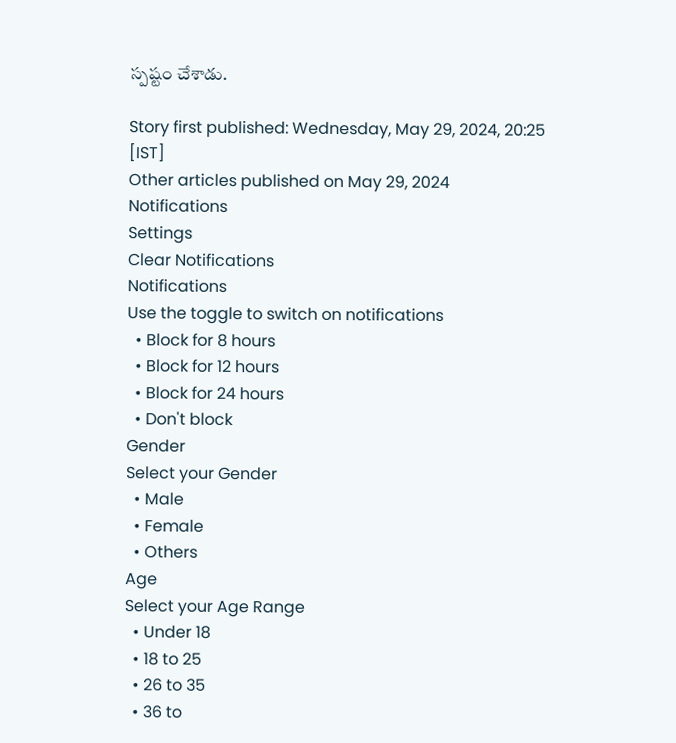స్పష్టం చేశాడు.

Story first published: Wednesday, May 29, 2024, 20:25 [IST]
Other articles published on May 29, 2024
Notifications
Settings
Clear Notifications
Notifications
Use the toggle to switch on notifications
  • Block for 8 hours
  • Block for 12 hours
  • Block for 24 hours
  • Don't block
Gender
Select your Gender
  • Male
  • Female
  • Others
Age
Select your Age Range
  • Under 18
  • 18 to 25
  • 26 to 35
  • 36 to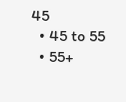45
  • 45 to 55
  • 55+